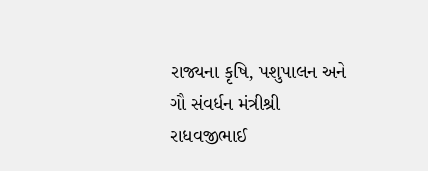રાજ્યના કૃષિ, પશુપાલન અને ગૌ સંવર્ધન મંત્રીશ્રી રાધવજીભાઈ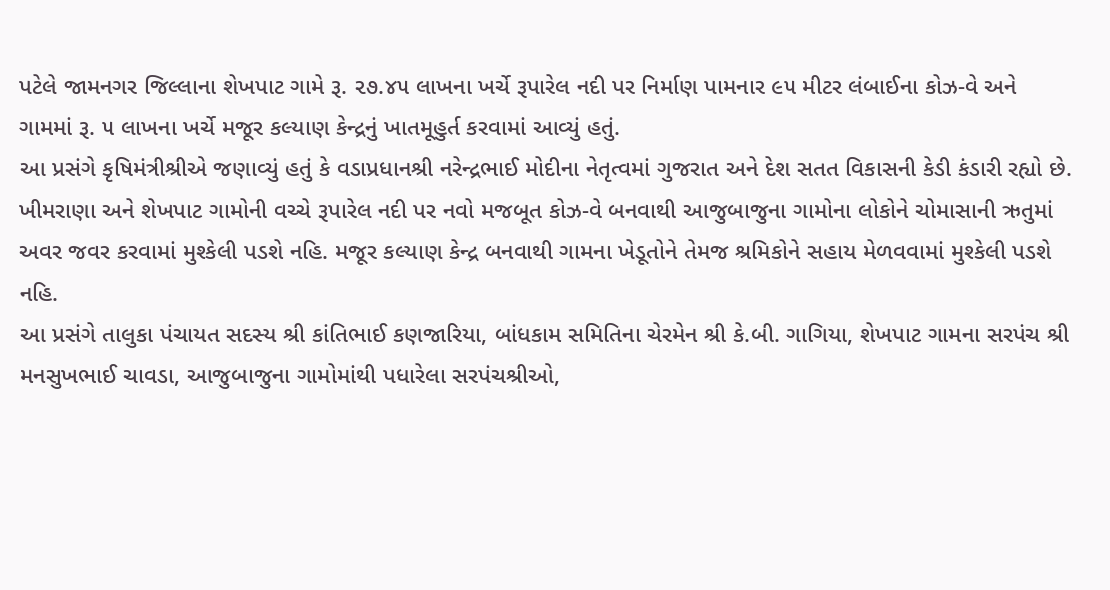પટેલે જામનગર જિલ્લાના શેખપાટ ગામે રૂ. ૨૭.૪૫ લાખના ખર્ચે રૂપારેલ નદી પર નિર્માણ પામનાર ૯૫ મીટર લંબાઈના કોઝ-વે અને ગામમાં રૂ. ૫ લાખના ખર્ચે મજૂર કલ્યાણ કેન્દ્રનું ખાતમૂહુર્ત કરવામાં આવ્યું હતું.
આ પ્રસંગે કૃષિમંત્રીશ્રીએ જણાવ્યું હતું કે વડાપ્રધાનશ્રી નરેન્દ્રભાઈ મોદીના નેતૃત્વમાં ગુજરાત અને દેશ સતત વિકાસની કેડી કંડારી રહ્યો છે. ખીમરાણા અને શેખપાટ ગામોની વચ્ચે રૂપારેલ નદી પર નવો મજબૂત કોઝ-વે બનવાથી આજુબાજુના ગામોના લોકોને ચોમાસાની ઋતુમાં અવર જવર કરવામાં મુશ્કેલી પડશે નહિ. મજૂર કલ્યાણ કેન્દ્ર બનવાથી ગામના ખેડૂતોને તેમજ શ્રમિકોને સહાય મેળવવામાં મુશ્કેલી પડશે નહિ.
આ પ્રસંગે તાલુકા પંચાયત સદસ્ય શ્રી કાંતિભાઈ કણજારિયા, બાંધકામ સમિતિના ચેરમેન શ્રી કે.બી. ગાગિયા, શેખપાટ ગામના સરપંચ શ્રી મનસુખભાઈ ચાવડા, આજુબાજુના ગામોમાંથી પધારેલા સરપંચશ્રીઓ,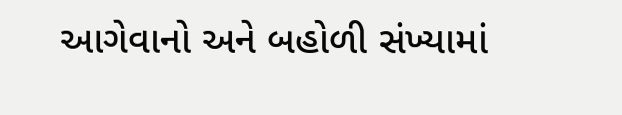આગેવાનો અને બહોળી સંખ્યામાં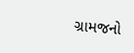ગ્રામજનો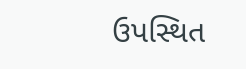ઉપસ્થિત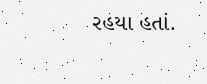રહયા હતાં.